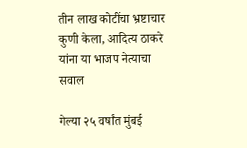तीन लाख कोटींचा भ्रष्टाचार कुणी केला, आदित्य ठाकरे यांना या भाजप नेत्याचा सवाल

गेल्या २५ वर्षांत मुंबई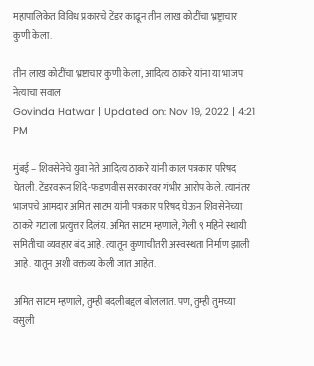महापालिकेत विविध प्रकारचे टेंडर काढून तीन लाख कोटींचा भ्रष्ट्राचार कुणी केला.

तीन लाख कोटींचा भ्रष्टाचार कुणी केला, आदित्य ठाकरे यांना या भाजप नेत्याचा सवाल
Govinda Hatwar | Updated on: Nov 19, 2022 | 4:21 PM

मुंबई – शिवसेनेचे युवा नेते आदित्य ठाकरे यांनी काल पत्रकार परिषद घेतली. टेंडरवरून शिंदे-फडणवीस सरकारवर गंभीर आरोप केले. त्यानंतर भाजपचे आमदार अमित साटम यांनी पत्रकार परिषद घेऊन शिवसेनेच्या ठाकरे गटाला प्रत्युत्तर दिलंय. अमित साटम म्हणाले, गेली ९ महिने स्थायी समितीचा व्यवहार बंद आहे. त्यातून कुणाचीतरी अस्वस्थता निर्माण झाली आहे. यातून अशी वक्तव्य केली जात आहेत.

अमित साटम म्हणाले, तुम्ही बदलीबद्दल बोललात. पण, तुम्ही तुमच्या वसुली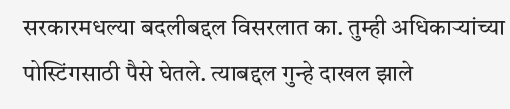सरकारमधल्या बदलीबद्दल विसरलात का. तुम्ही अधिकाऱ्यांच्या पोस्टिंगसाठी पैसे घेतले. त्याबद्दल गुन्हे दाखल झाले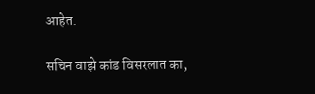आहेत.

सचिन वाझे कांड विसरलात का,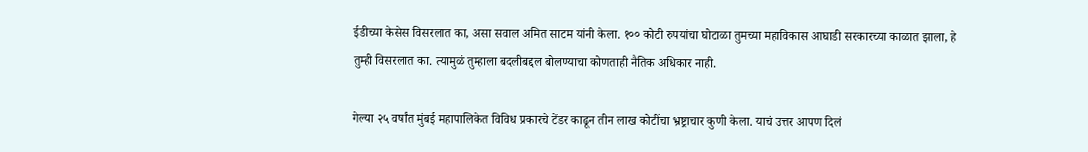ईडीच्या केसेस विसरलात का, असा सवाल अमित साटम यांनी केला. १०० कोटी रुपयांचा घोटाळा तुमच्या महाविकास आघाडी सरकारच्या काळात झाला, हे तुम्ही विसरलात का. त्यामुळं तुम्हाला बदलीबद्दल बोलण्याचा कोणताही नैतिक अधिकार नाही.

गेल्या २५ वर्षांत मुंबई महापालिकेत विविध प्रकारचे टेंडर काढून तीन लाख कोटींचा भ्रष्ट्राचार कुणी केला. याचं उत्तर आपण दिलं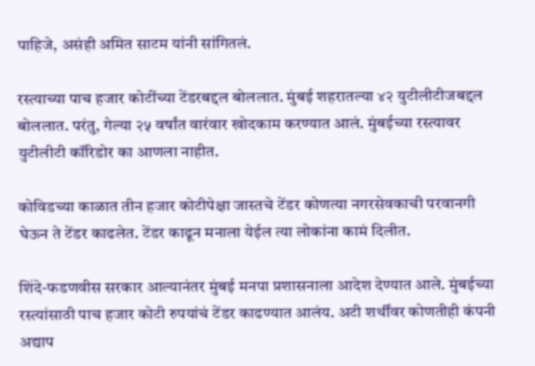पाहिजे, असंही अमित साटम यांनी सांगितलं.

रस्त्याच्या पाच हजार कोटींच्या टेंडरबद्दल बोललात. मुंबई शहरातल्या ४२ युटीलीटीजबद्दल बोललात. परंतु, गेल्या २५ वर्षांत वारंवार खोदकाम करण्यात आलं. मुंबईच्या रस्त्यावर युटीलीटी कॉरिडोर का आणला नाहीत.

कोविडच्या काळात तीन हजार कोटीपेक्षा जास्तचे टेंडर कोणत्या नगरसेवकाची परवानगी घेऊन ते टेंडर काढलेत. टेंडर काढून मनाला येईल त्या लोकांना कामं दिलीत.

शिंदे-फडणवीस सरकार आल्यानंतर मुंबई मनपा प्रशासनाला आदेश देण्यात आले. मुंबईच्या रस्त्यांसाठी पाच हजार कोटी रुपयांचं टेंडर काढण्यात आलंय. अटी शर्थींवर कोणतीही कंपनी अद्याप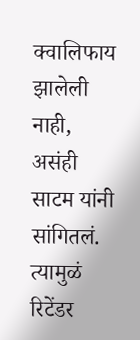क्वालिफाय झालेली नाही, असंही साटम यांनी सांगितलं. त्यामुळं रिटेंडर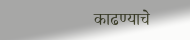काढण्याचे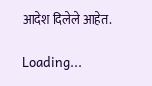आदेश दिलेले आहेत.

Loading...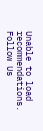Unable to load recommendations.
Follow Us